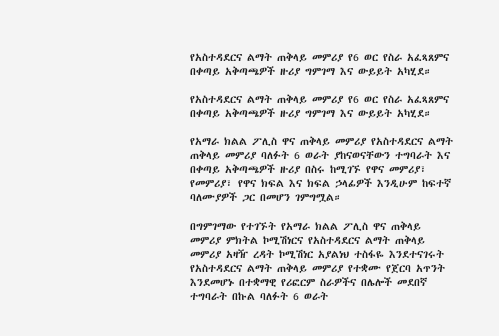የአስተዳደርና ልማት ጠቅላይ መምሪያ የ6 ወር የስራ አፈጻጸምና በቀጣይ አቅጣጫዎች ዙሪያ ግምገማ እና ውይይት አካሂደ።

የአስተዳደርና ልማት ጠቅላይ መምሪያ የ6 ወር የስራ አፈጻጸምና በቀጣይ አቅጣጫዎች ዙሪያ ግምገማ እና ውይይት አካሂደ።

የአማራ ክልል ፖሊስ ዋና ጠቅላይ መምሪያ የአስተዳደርና ልማት ጠቅላይ መምሪያ ባለፉት 6 ወራት ያከናወናቸውን ተግባራት እና በቀጣይ አቅጣጫዎች ዙሪያ በስሩ ከሚገኙ የዋና መምሪያ፣ የመምሪያ፣ የዋና ክፍል እና ክፍል ኃላፊዎች እንዲሁም ከፍተኛ ባለሙያዎች ጋር በመሆን ገምግሟል።

በግምገማው የተገኙት የአማራ ክልል ፖሊስ ዋና ጠቅላይ መምሪያ ምክትል ኮሚሽነርና የአስተዳደርና ልማት ጠቅላይ መምሪያ አዛዥ ረዳት ኮሚሽነር አያልነህ ተስፋዬ እንደተናገሩት የአስተዳደርና ልማት ጠቅላይ መምሪያ የተቋሙ የጀርባ አጥንት እንደመሆኑ በተቋማዊ የሪፎርም ስራዎችና በሌሎች መደበኛ ተግባራት በኩል ባለፉት 6 ወራት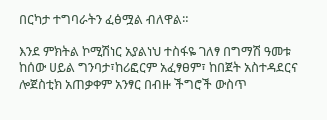በርካታ ተግባራትን ፈፅሟል ብለዋል።

እንደ ምክትል ኮሚሽነር አያልነህ ተስፋዬ ገለፃ በግማሽ ዓመቱ ከሰው ሀይል ግንባታ፣ከሪፎርም አፈፃፀም፣ ከበጀት አስተዳደርና ሎጀስቲክ አጠቃቀም አንፃር በብዙ ችግሮች ውስጥ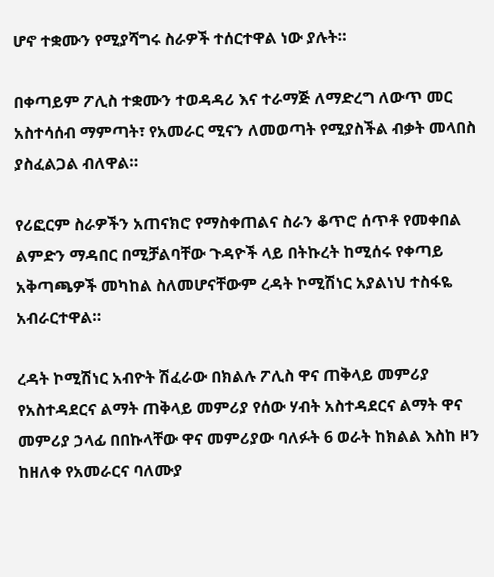ሆኖ ተቋሙን የሚያሻግሩ ስራዎች ተሰርተዋል ነው ያሉት።

በቀጣይም ፖሊስ ተቋሙን ተወዳዳሪ እና ተራማጅ ለማድረግ ለውጥ መር አስተሳሰብ ማምጣት፣ የአመራር ሚናን ለመወጣት የሚያስችል ብቃት መላበስ ያስፈልጋል ብለዋል።

የሪፎርም ስራዎችን አጠናክሮ የማስቀጠልና ስራን ቆጥሮ ሰጥቶ የመቀበል ልምድን ማዳበር በሚቻልባቸው ጉዳዮች ላይ በትኩረት ከሚሰሩ የቀጣይ አቅጣጫዎች መካከል ስለመሆናቸውም ረዳት ኮሚሽነር አያልነህ ተስፋዬ አብራርተዋል።

ረዳት ኮሚሽነር አብዮት ሽፈራው በክልሉ ፖሊስ ዋና ጠቅላይ መምሪያ የአስተዳደርና ልማት ጠቅላይ መምሪያ የሰው ሃብት አስተዳደርና ልማት ዋና መምሪያ ኃላፊ በበኩላቸው ዋና መምሪያው ባለፉት 6 ወራት ከክልል እስከ ዞን ከዘለቀ የአመራርና ባለሙያ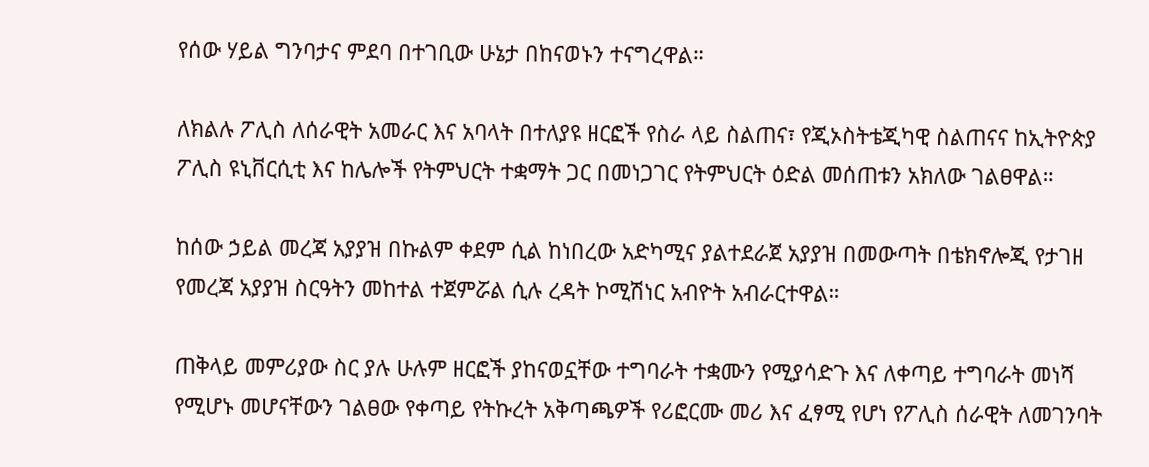የሰው ሃይል ግንባታና ምደባ በተገቢው ሁኔታ በከናወኑን ተናግረዋል።

ለክልሉ ፖሊስ ለሰራዊት አመራር እና አባላት በተለያዩ ዘርፎች የስራ ላይ ስልጠና፣ የጂኦስትቴጂካዊ ስልጠናና ከኢትዮጵያ ፖሊስ ዩኒቨርሲቲ እና ከሌሎች የትምህርት ተቋማት ጋር በመነጋገር የትምህርት ዕድል መሰጠቱን አክለው ገልፀዋል።

ከሰው ኃይል መረጃ አያያዝ በኩልም ቀደም ሲል ከነበረው አድካሚና ያልተደራጀ አያያዝ በመውጣት በቴክኖሎጂ የታገዘ የመረጃ አያያዝ ስርዓትን መከተል ተጀምሯል ሲሉ ረዳት ኮሚሽነር አብዮት አብራርተዋል።

ጠቅላይ መምሪያው ስር ያሉ ሁሉም ዘርፎች ያከናወኗቸው ተግባራት ተቋሙን የሚያሳድጉ እና ለቀጣይ ተግባራት መነሻ የሚሆኑ መሆናቸውን ገልፀው የቀጣይ የትኩረት አቅጣጫዎች የሪፎርሙ መሪ እና ፈፃሚ የሆነ የፖሊስ ሰራዊት ለመገንባት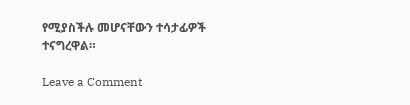የሚያስችሉ መሆናቸውን ተሳታፊዎች ተናግረዋል።

Leave a Comment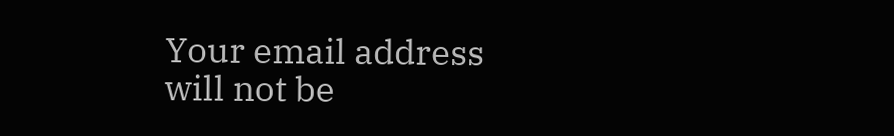Your email address will not be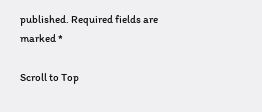published. Required fields are marked *

Scroll to Top